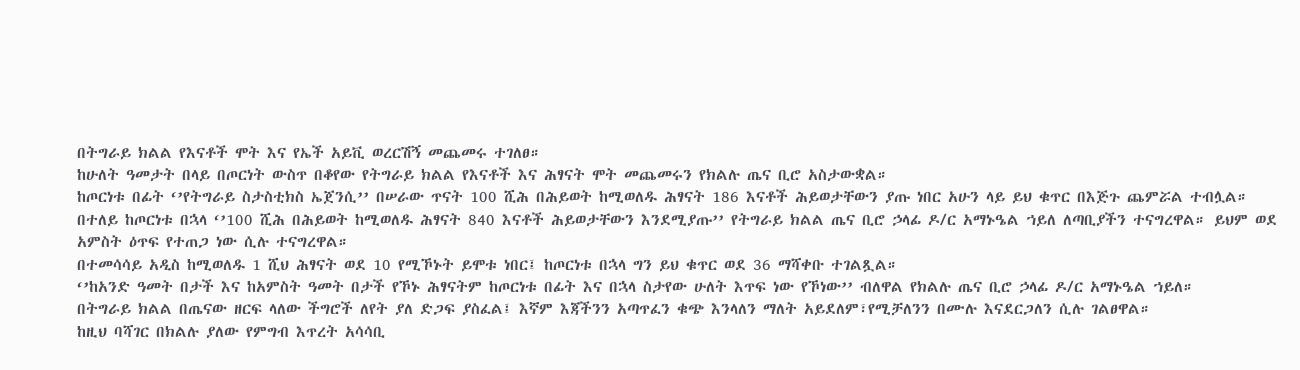በትግራይ ክልል የእናቶች ሞት እና የኤች አይቪ ወረርሽኝ መጨመሩ ተገለፀ።
ከሁለት ዓመታት በላይ በጦርነት ውስጥ በቆየው የትግራይ ክልል የእናቶች እና ሕፃናት ሞት መጨመሩን የክልሉ ጤና ቢሮ አስታውቋል።
ከጦርነቱ በፊት ‘’የትግራይ ስታስቲክስ ኤጀንሲ’’ በሠራው ጥናት 100 ሺሕ በሕይወት ከሚወለዱ ሕፃናት 186 እናቶች ሕይወታቸውን ያጡ ነበር አሁን ላይ ይህ ቁጥር በእጅጉ ጨምሯል ተብሏል።
በተለይ ከጦርነቱ በኋላ ‘’100 ሺሕ በሕይወት ከሚወለዱ ሕፃናት 840 እናቶች ሕይወታቸውን እንደሚያጡ’’ የትግራይ ክልል ጤና ቢሮ ኃላፊ ዶ/ር አማኑዔል ኀይለ ለጣቢያችን ተናግረዋል። ይህም ወደ አምስት ዕጥፍ የተጠጋ ነው ሲሉ ተናግረዋል።
በተመሳሳይ አዲስ ከሚወለዱ 1 ሺህ ሕፃናት ወደ 10 የሚኾኑት ይሞቱ ነበር፤ ከጦርነቱ በኋላ ግን ይህ ቁጥር ወደ 36 ማሻቀቡ ተገልጿል።
‘’ከአንድ ዓመት በታች እና ከአምስት ዓመት በታች የኾኑ ሕፃናትም ከጦርነቱ በፊት እና በኋላ ስታየው ሁለት እጥፍ ነው የኾነው’’ ብለዋል የክልሉ ጤና ቢሮ ኃላፊ ዶ/ር አማኑዔል ኀይለ።
በትግራይ ክልል በጤናው ዘርፍ ላለው ችግሮች ለየት ያለ ድጋፍ ያስፈል፤ እኛም እጃችንን አጣጥፈን ቁጭ እንላለን ማለት አይደለም፣የሚቻለንን በሙሉ እናደርጋለን ሲሉ ገልፀዋል።
ከዚህ ባሻገር በክልሉ ያለው የምግብ እጥረት አሳሳቢ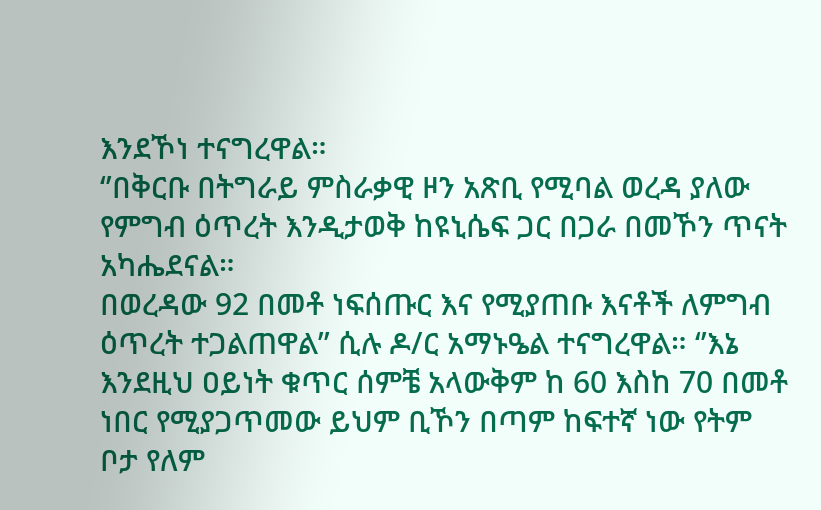እንደኾነ ተናግረዋል።
‘’በቅርቡ በትግራይ ምስራቃዊ ዞን አጽቢ የሚባል ወረዳ ያለው የምግብ ዕጥረት እንዲታወቅ ከዩኒሴፍ ጋር በጋራ በመኾን ጥናት አካሔደናል።
በወረዳው 92 በመቶ ነፍሰጡር እና የሚያጠቡ እናቶች ለምግብ ዕጥረት ተጋልጠዋል’’ ሲሉ ዶ/ር አማኑዔል ተናግረዋል። ‘’እኔ እንደዚህ ዐይነት ቁጥር ሰምቼ አላውቅም ከ 60 እስከ 70 በመቶ ነበር የሚያጋጥመው ይህም ቢኾን በጣም ከፍተኛ ነው የትም ቦታ የለም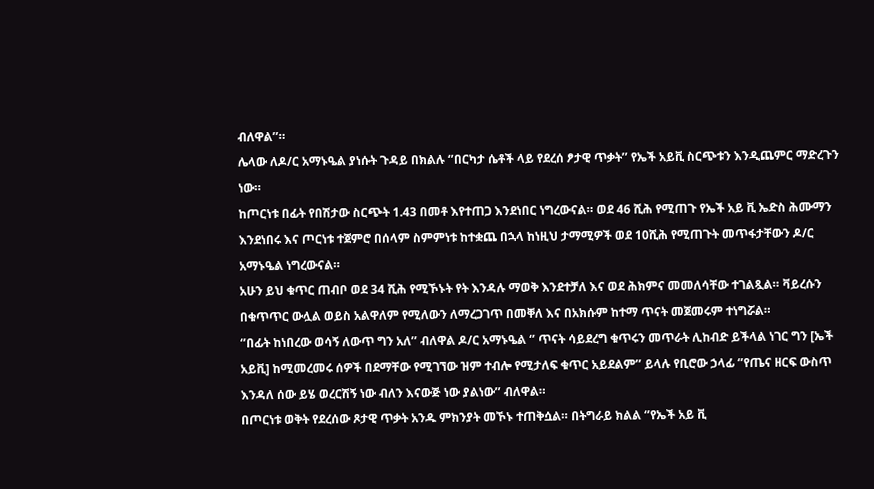ብለዋል’’።
ሌላው ለዶ/ር አማኑዔል ያነሱት ጉዳይ በክልሉ ‘’በርካታ ሴቶች ላይ የደረሰ ፆታዊ ጥቃት’’ የኤች አይቪ ስርጭቱን እንዲጨምር ማድረጉን ነው።
ከጦርነቱ በፊት የበሽታው ስርጭት 1.43 በመቶ እየተጠጋ እንደነበር ነግረውናል። ወደ 46 ሺሕ የሚጠጉ የኤች አይ ቪ ኤድስ ሕሙማን እንደነበሩ እና ጦርነቱ ተጀምሮ በሰላም ስምምነቱ ከተቋጨ በኋላ ከነዚህ ታማሚዎች ወደ 10ሺሕ የሚጠጉት መጥፋታቸውን ዶ/ር አማኑዔል ነግረውናል።
አሁን ይህ ቁጥር ጠብቦ ወደ 34 ሺሕ የሚኾኑት የት እንዳሉ ማወቅ እንደተቻለ እና ወደ ሕክምና መመለሳቸው ተገልጿል። ቫይረሱን በቁጥጥር ውሏል ወይስ አልዋለም የሚለውን ለማረጋገጥ በመቐለ እና በአክሱም ከተማ ጥናት መጀመሩም ተነግሯል።
‘’በፊት ከነበረው ወሳኝ ለውጥ ግን አለ’’ ብለዋል ዶ/ር አማኑዔል ‘’ ጥናት ሳይደረግ ቁጥሩን መጥራት ሊከብድ ይችላል ነገር ግን [ኤች አይቪ] ከሚመረመሩ ሰዎች በደማቸው የሚገኘው ዝም ተብሎ የሚታለፍ ቁጥር አይደልም’’ ይላሉ የቢሮው ኃላፊ ‘’የጤና ዘርፍ ውስጥ እንዳለ ሰው ይሄ ወረርሽኝ ነው ብለን እናውጅ ነው ያልነው’’ ብለዋል።
በጦርነቱ ወቅት የደረሰው ጾታዊ ጥቃት አንዱ ምክንያት መኾኑ ተጠቅሷል። በትግራይ ክልል ‘’የኤች አይ ቪ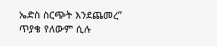ኤድስ ስርጭት እንደጨመረ’’ ጥያቄ የለውም ሲሉ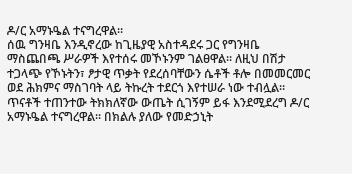ዶ/ር አማኑዔል ተናግረዋል።
ሰዉ ግንዛቤ እንዲኖረው ከጊዜያዊ አስተዳደሩ ጋር የግንዛቤ ማስጨበጫ ሥራዎች እየተሰሩ መኾኑንም ገልፀዋል። ለዚህ በሽታ ተጋላጭ የኾኑትን፣ ፆታዊ ጥቃት የደረሰባቸውን ሴቶች ቶሎ በመመርመር ወደ ሕክምና ማስገባት ላይ ትኩረት ተደርጎ እየተሠራ ነው ተብሏል።
ጥናቶች ተጠንተው ትክክለኛው ውጤት ሲገኝም ይፋ እንደሚደረግ ዶ/ር አማኑዔል ተናግረዋል። በክልሉ ያለው የመድኃኒት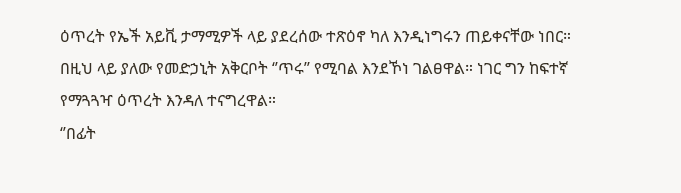ዕጥረት የኤች አይቪ ታማሚዎች ላይ ያደረሰው ተጽዕኖ ካለ እንዲነግሩን ጠይቀናቸው ነበር። በዚህ ላይ ያለው የመድኃኒት አቅርቦት ‘’ጥሩ’’ የሚባል እንደኾነ ገልፀዋል። ነገር ግን ከፍተኛ የማጓጓዣ ዕጥረት እንዳለ ተናግረዋል።
‘’በፊት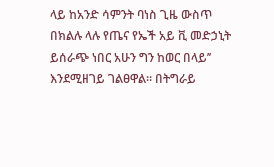ላይ ከአንድ ሳምንት ባነስ ጊዜ ውስጥ በክልሉ ላሉ የጤና የኤች አይ ቪ መድኃኒት ይሰራጭ ነበር አሁን ግን ከወር በላይ’’ እንደሚዘገይ ገልፀዋል። በትግራይ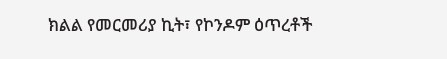ክልል የመርመሪያ ኪት፣ የኮንዶም ዕጥረቶች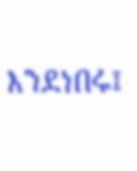እንደነበሩ፤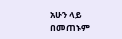አሁን ላይ በመጠኑም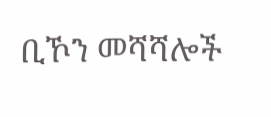ቢኾን መሻሻሎች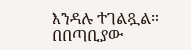እንዳሉ ተገልጿል።
በበጣቢያው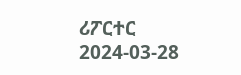ሪፖርተር
2024-03-28